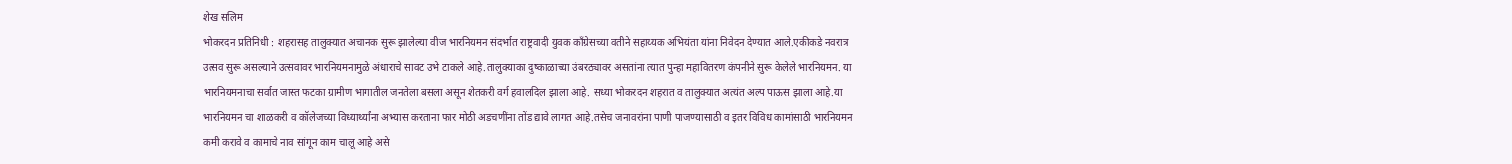शेख सलिम
भोकरदन प्रतिनिधी : शहरासह तालुक्यात अचानक सुरू झालेल्या वीज भारनियमन संदर्भात राष्ट्रवादी युवक काँग्रेसच्या वतीने सहाय्यक अभियंता यांना निवेदन देण्यात आले.एकीकडे नवरात्र उत्सव सुरू असल्याने उत्सवावर भारनियमनामुळे अंधाराचे सावट उभे टाकले आहे.तालुक्याका दुष्काळाच्या उंबरठ्यावर असतांना त्यात पुन्हा महावितरण कंपनीने सुरू केलेले भारनियमन. या भारनियमनाचा सर्वात जास्त फटका ग्रामीण भागातील जनतेला बसला असून शेतकरी वर्ग हवालदिल झाला आहे. सध्या भोकरदन शहरात व तालुक्यात अत्यंत अल्प पाऊस झाला आहे.या भारनियमन चा शाळकरी व कॉलेजच्या विध्यार्थ्यांना अभ्यास करताना फार मोठी अडचणींना तोंड द्यावे लागत आहे.तसेच जनावरांना पाणी पाजण्यासाठी व इतर विविध कामांसाठी भारनियमन कमी करावे व कामाचे नाव सांगून काम चालू आहे असे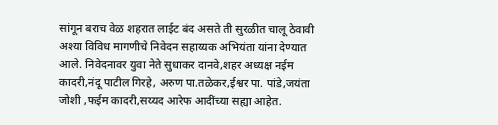सांगून बराच वेळ शहरात लाईट बंद असते ती सुरळीत चालू ठेवावी अश्या विविध मागणीचे निवेदन सहाय्यक अभियंता यांना देण्यात आले. निवेदनावर युवा नेते सुधाकर दानवे,शहर अध्यक्ष नईम कादरी,नंदू पाटील गिरहे, अरुण पा.तळेकर,ईश्वर पा. पांडे,जयंता जोशी ,फईम कादरी,सय्यद आरेफ आदींच्या सह्या आहेत.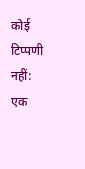कोई टिप्पणी नहीं:
एक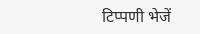टिप्पणी भेजें